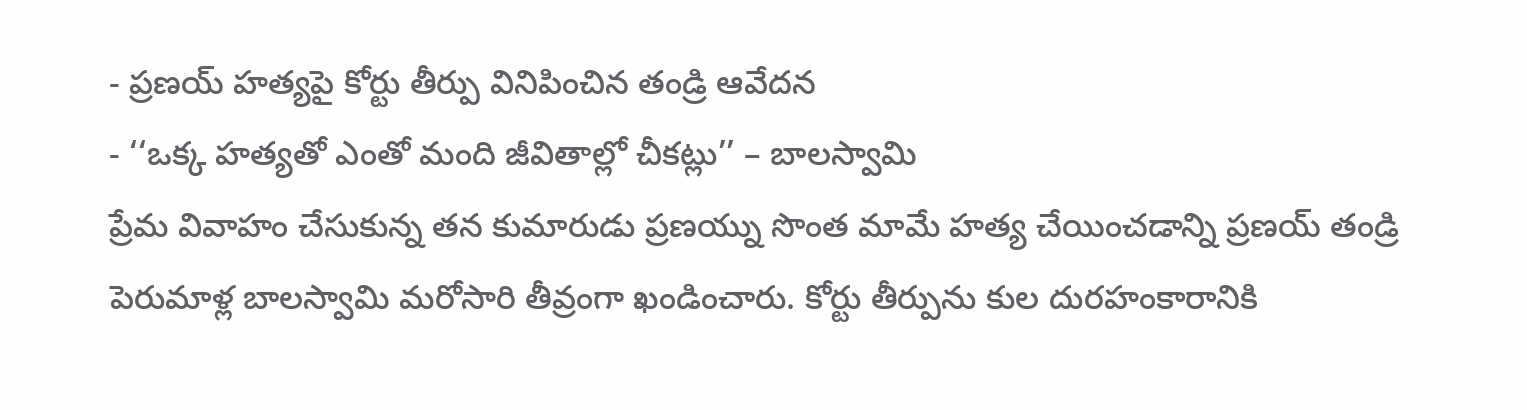- ప్రణయ్ హత్యపై కోర్టు తీర్పు వినిపించిన తండ్రి ఆవేదన
- ‘‘ఒక్క హత్యతో ఎంతో మంది జీవితాల్లో చీకట్లు’’ – బాలస్వామి
ప్రేమ వివాహం చేసుకున్న తన కుమారుడు ప్రణయ్ను సొంత మామే హత్య చేయించడాన్ని ప్రణయ్ తండ్రి పెరుమాళ్ల బాలస్వామి మరోసారి తీవ్రంగా ఖండించారు. కోర్టు తీర్పును కుల దురహంకారానికి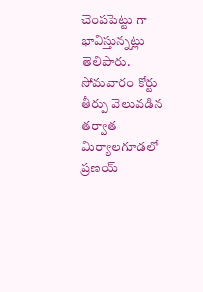చెంపపెట్టు గా భావిస్తున్నట్లు తెలిపారు. సోమవారం కోర్టు తీర్పు వెలువడిన తర్వాత మిర్యాలగూడలో ప్రణయ్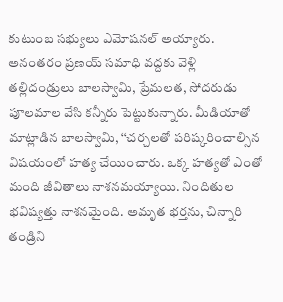కుటుంబ సభ్యులు ఎమోషనల్ అయ్యారు. అనంతరం ప్రణయ్ సమాధి వద్దకు వెళ్లి తల్లిదండ్రులు బాలస్వామి, ప్రేమలత, సోదరుడు పూలమాల వేసి కన్నీరు పెట్టుకున్నారు. మీడియాతో మాట్లాడిన బాలస్వామి, ‘‘చర్చలతో పరిష్కరించాల్సిన విషయంలో హత్య చేయించారు. ఒక్క హత్యతో ఎంతో మంది జీవితాలు నాశనమయ్యాయి. నిందితుల భవిష్యత్తు నాశనమైంది. అమృత భర్తను, చిన్నారి తండ్రిని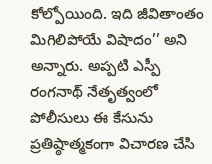కోల్పోయింది. ఇది జీవితాంతం మిగిలిపోయే విషాదం’’ అని అన్నారు. అప్పటి ఎస్పీ రంగనాథ్ నేతృత్వంలో పోలీసులు ఈ కేసును ప్రతిష్ఠాత్మకంగా విచారణ చేసి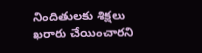నిందితులకు శిక్షలు ఖరారు చేయించారని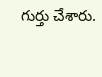గుర్తు చేశారు.